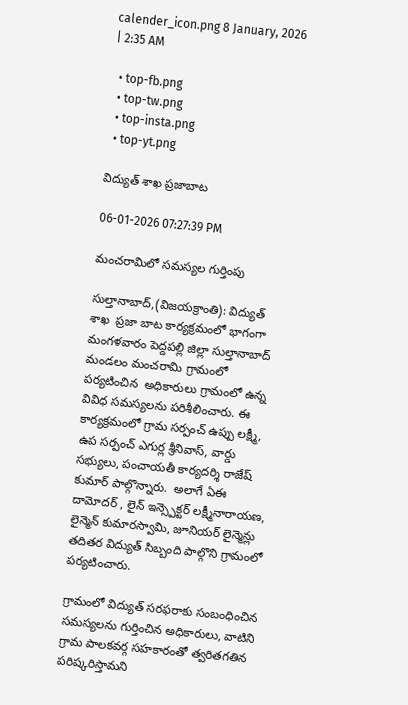calender_icon.png 8 January, 2026 | 2:35 AM

  • top-fb.png
  • top-tw.png
  • top-insta.png
  • top-yt.png

విద్యుత్ శాఖ ప్రజాబాట

06-01-2026 07:27:39 PM

మంచరామిలో సమస్యల గుర్తింపు

సుల్తానాబాద్,(విజయక్రాంతి): విద్యుత్ శాఖ  ప్రజా బాట కార్యక్రమంలో భాగంగా మంగళవారం పెద్దపల్లి జిల్లా సుల్తానాబాద్ మండలం మంచరామి గ్రామంలో పర్యటించిన  అధికారులు గ్రామంలో ఉన్న వివిధ సమస్యలను పరిశీలించారు. ఈ కార్యక్రమంలో గ్రామ సర్పంచ్ ఉప్పు లక్ష్మీ, ఉప సర్పంచ్ ఎగుర్ల శ్రీనివాస్, వార్డు సభ్యులు, పంచాయతీ కార్యదర్శి రాజేష్ కుమార్ పాల్గొన్నారు.  అలాగే ఏఈ దామోదర్ , లైన్ ఇన్స్పెక్టర్ లక్ష్మీనారాయణ, లైన్మెన్ కుమారస్వామి, జూనియర్ లైన్మెన్లు తదితర విద్యుత్ సిబ్బంది పాల్గొని గ్రామంలో పర్యటించారు.

గ్రామంలో విద్యుత్ సరఫరాకు సంబంధించిన సమస్యలను గుర్తించిన అధికారులు, వాటిని గ్రామ పాలకవర్గ సహకారంతో త్వరితగతిన పరిష్కరిస్తామని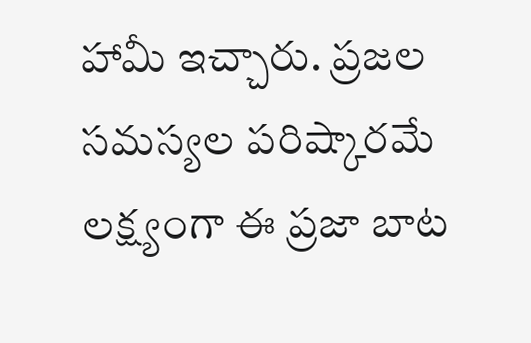హామీ ఇచ్చారు. ప్రజల సమస్యల పరిష్కారమే లక్ష్యంగా ఈ ప్రజా బాట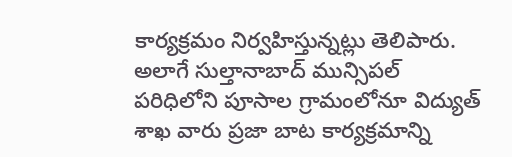కార్యక్రమం నిర్వహిస్తున్నట్లు తెలిపారు. అలాగే సుల్తానాబాద్ మున్సిపల్ పరిధిలోని పూసాల గ్రామంలోనూ విద్యుత్ శాఖ వారు ప్రజా బాట కార్యక్రమాన్ని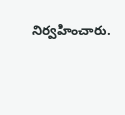నిర్వహించారు.